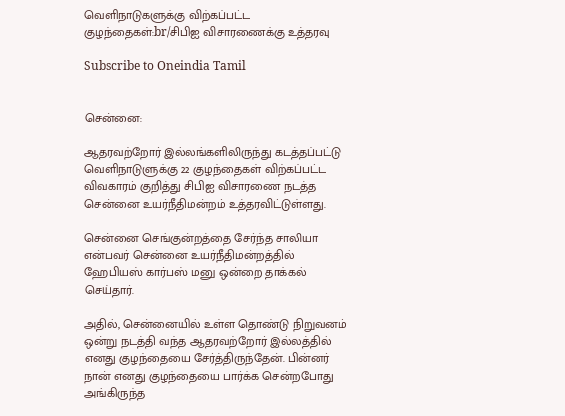வெளிநாடுகளுக்கு விற்கப்பட்ட குழந்தைகள்:br/சிபிஐ விசாரணைக்கு உத்தரவு

Subscribe to Oneindia Tamil


சென்னை:

ஆதரவற்றோர் இல்லங்களிலிருந்து கடத்தப்பட்டு வெளிநாடுளுக்கு 22 குழந்தைகள் விற்கப்பட்ட விவகாரம் குறித்து சிபிஐ விசாரணை நடத்த சென்னை உயர்நீதிமன்றம் உத்தரவிட்டுள்ளது.

சென்னை செங்குன்றத்தை சேர்ந்த சாலியா என்பவர் சென்னை உயர்நீதிமன்றத்தில் ஹேபியஸ் கார்பஸ் மனு ஒன்றை தாக்கல் செய்தார்.

அதில், சென்னையில் உள்ள தொண்டு நிறுவனம் ஒன்று நடத்தி வந்த ஆதரவற்றோர் இல்லத்தில் எனது குழந்தையை சேர்த்திருந்தேன். பின்னர் நான் எனது குழந்தையை பார்க்க சென்றபோது அங்கிருந்த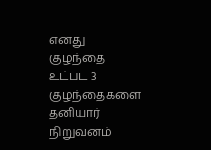எனது குழந்தை உட்பட 3 குழந்தைகளை தனியார் நிறுவனம்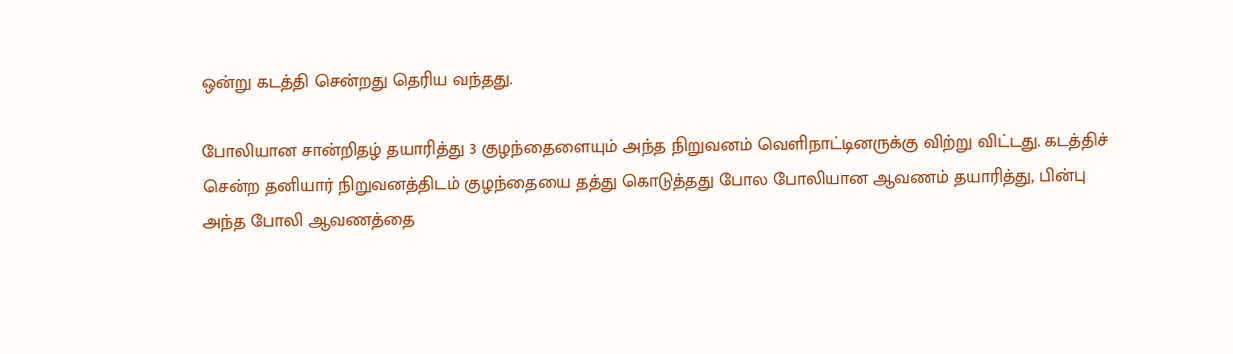ஒன்று கடத்தி சென்றது தெரிய வந்தது.

போலியான சான்றிதழ் தயாரித்து 3 குழந்தைளையும் அந்த நிறுவனம் வெளிநாட்டினருக்கு விற்று விட்டது. கடத்திச் சென்ற தனியார் நிறுவனத்திடம் குழந்தையை தத்து கொடுத்தது போல போலியான ஆவணம் தயாரித்து, பின்பு அந்த போலி ஆவணத்தை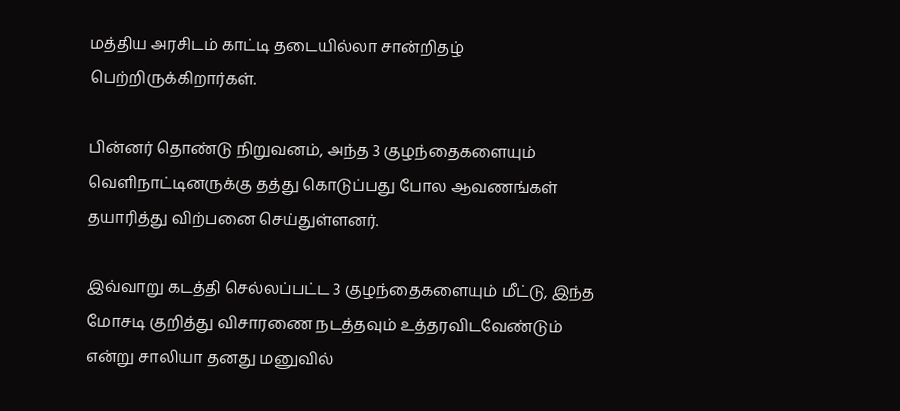மத்திய அரசிடம் காட்டி தடையில்லா சான்றிதழ் பெற்றிருக்கிறார்கள்.

பின்னர் தொண்டு நிறுவனம், அந்த 3 குழந்தைகளையும் வெளிநாட்டினருக்கு தத்து கொடுப்பது போல ஆவணங்கள் தயாரித்து விற்பனை செய்துள்ளனர்.

இவ்வாறு கடத்தி செல்லப்பட்ட 3 குழந்தைகளையும் மீட்டு, இந்த மோசடி குறித்து விசாரணை நடத்தவும் உத்தரவிடவேண்டும் என்று சாலியா தனது மனுவில்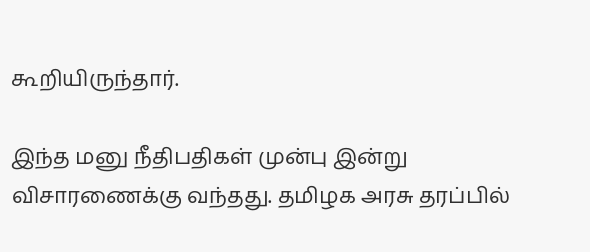கூறியிருந்தார்.

இந்த மனு நீதிபதிகள் முன்பு இன்று விசாரணைக்கு வந்தது. தமிழக அரசு தரப்பில்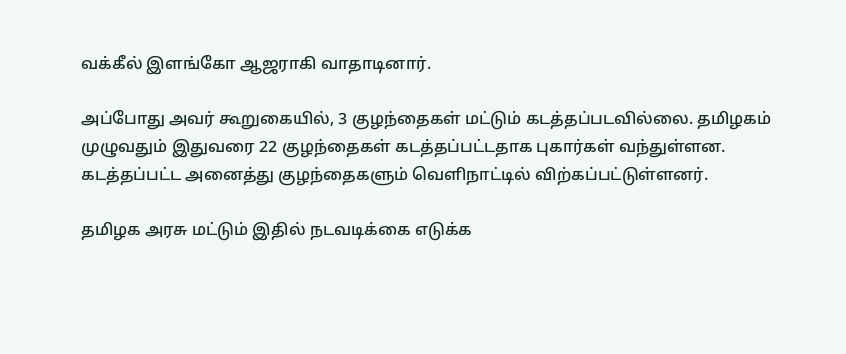வக்கீல் இளங்கோ ஆஜராகி வாதாடினார்.

அப்போது அவர் கூறுகையில், 3 குழந்தைகள் மட்டும் கடத்தப்படவில்லை. தமிழகம் முழுவதும் இதுவரை 22 குழந்தைகள் கடத்தப்பட்டதாக புகார்கள் வந்துள்ளன. கடத்தப்பட்ட அனைத்து குழந்தைகளும் வெளிநாட்டில் விற்கப்பட்டுள்ளனர்.

தமிழக அரசு மட்டும் இதில் நடவடிக்கை எடுக்க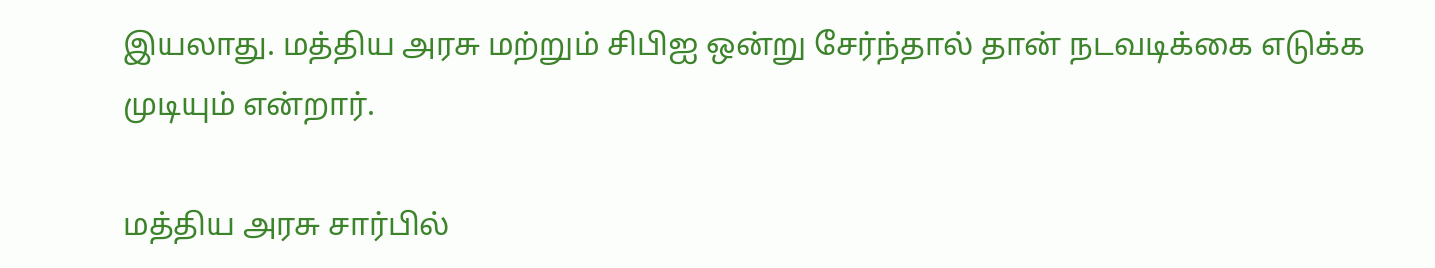இயலாது. மத்திய அரசு மற்றும் சிபிஐ ஒன்று சேர்ந்தால் தான் நடவடிக்கை எடுக்க முடியும் என்றார்.

மத்திய அரசு சார்பில்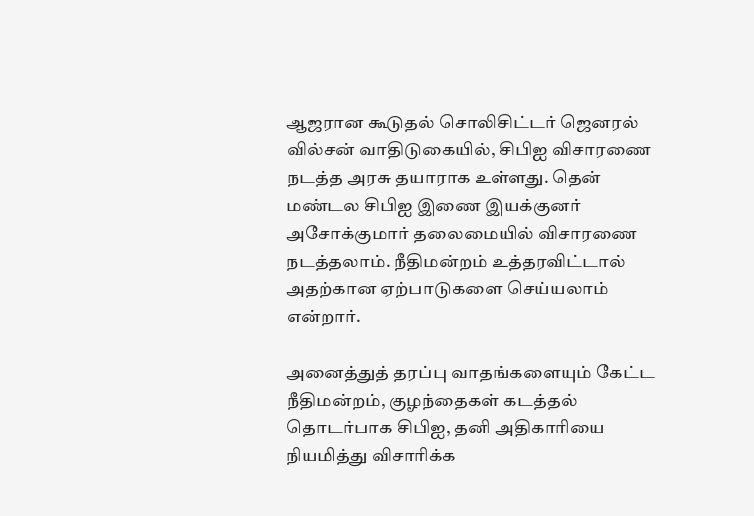ஆஜரான கூடுதல் சொலிசிட்டர் ஜெனரல் வில்சன் வாதிடுகையில், சிபிஐ விசாரணை நடத்த அரசு தயாராக உள்ளது. தென் மண்டல சிபிஐ இணை இயக்குனர் அசோக்குமார் தலைமையில் விசாரணை நடத்தலாம். நீதிமன்றம் உத்தரவிட்டால் அதற்கான ஏற்பாடுகளை செய்யலாம் என்றார்.

அனைத்துத் தரப்பு வாதங்களையும் கேட்ட நீதிமன்றம், குழந்தைகள் கடத்தல் தொடர்பாக சிபிஐ, தனி அதிகாரியை நியமித்து விசாரிக்க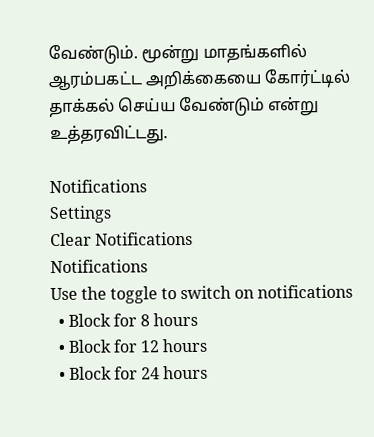வேண்டும். மூன்று மாதங்களில் ஆரம்பகட்ட அறிக்கையை கோர்ட்டில் தாக்கல் செய்ய வேண்டும் என்று உத்தரவிட்டது.

Notifications
Settings
Clear Notifications
Notifications
Use the toggle to switch on notifications
  • Block for 8 hours
  • Block for 12 hours
  • Block for 24 hours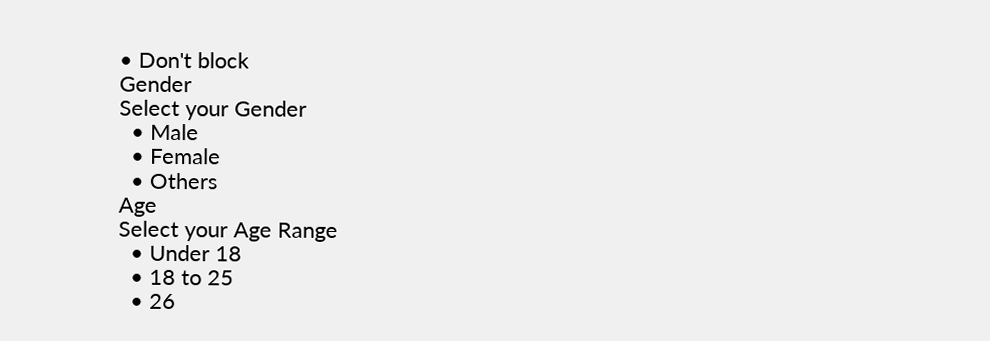• Don't block
Gender
Select your Gender
  • Male
  • Female
  • Others
Age
Select your Age Range
  • Under 18
  • 18 to 25
  • 26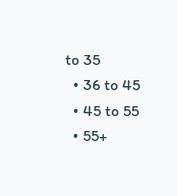to 35
  • 36 to 45
  • 45 to 55
  • 55+